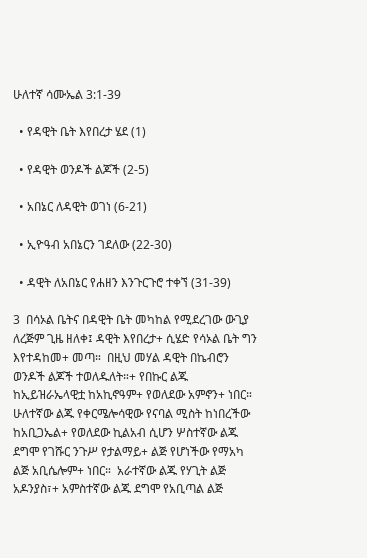ሁለተኛ ሳሙኤል 3:1-39

  • የዳዊት ቤት እየበረታ ሄደ (1)

  • የዳዊት ወንዶች ልጆች (2-5)

  • አበኔር ለዳዊት ወገነ (6-21)

  • ኢዮዓብ አበኔርን ገደለው (22-30)

  • ዳዊት ለአበኔር የሐዘን እንጉርጉሮ ተቀኘ (31-39)

3  በሳኦል ቤትና በዳዊት ቤት መካከል የሚደረገው ውጊያ ለረጅም ጊዜ ዘለቀ፤ ዳዊት እየበረታ+ ሲሄድ የሳኦል ቤት ግን እየተዳከመ+ መጣ።  በዚህ መሃል ዳዊት በኬብሮን ወንዶች ልጆች ተወለዱለት።+ የበኩር ልጁ ከኢይዝራኤላዊቷ ከአኪኖዓም+ የወለደው አምኖን+ ነበር።  ሁለተኛው ልጁ የቀርሜሎሳዊው የናባል ሚስት ከነበረችው ከአቢጋኤል+ የወለደው ኪልአብ ሲሆን ሦስተኛው ልጁ ደግሞ የገሹር ንጉሥ የታልማይ+ ልጅ የሆነችው የማአካ ልጅ አቢሴሎም+ ነበር።  አራተኛው ልጁ የሃጊት ልጅ አዶንያስ፣+ አምስተኛው ልጁ ደግሞ የአቢጣል ልጅ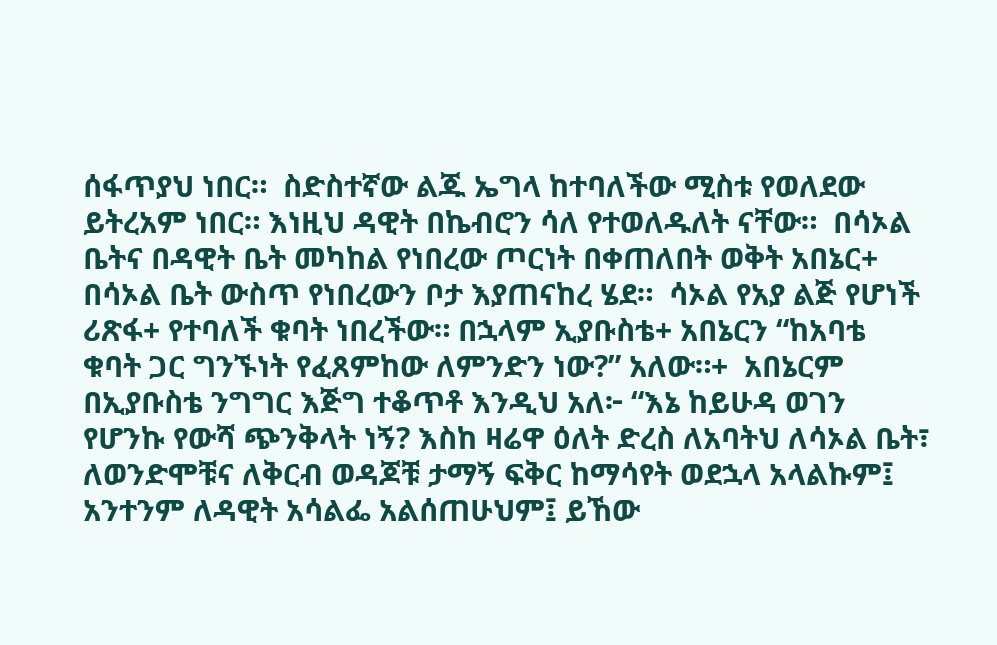ሰፋጥያህ ነበር።  ስድስተኛው ልጁ ኤግላ ከተባለችው ሚስቱ የወለደው ይትረአም ነበር። እነዚህ ዳዊት በኬብሮን ሳለ የተወለዱለት ናቸው።  በሳኦል ቤትና በዳዊት ቤት መካከል የነበረው ጦርነት በቀጠለበት ወቅት አበኔር+ በሳኦል ቤት ውስጥ የነበረውን ቦታ እያጠናከረ ሄደ።  ሳኦል የአያ ልጅ የሆነች ሪጽፋ+ የተባለች ቁባት ነበረችው። በኋላም ኢያቡስቴ+ አበኔርን “ከአባቴ ቁባት ጋር ግንኙነት የፈጸምከው ለምንድን ነው?” አለው።+  አበኔርም በኢያቡስቴ ንግግር እጅግ ተቆጥቶ እንዲህ አለ፦ “እኔ ከይሁዳ ወገን የሆንኩ የውሻ ጭንቅላት ነኝ? እስከ ዛሬዋ ዕለት ድረስ ለአባትህ ለሳኦል ቤት፣ ለወንድሞቹና ለቅርብ ወዳጆቹ ታማኝ ፍቅር ከማሳየት ወደኋላ አላልኩም፤ አንተንም ለዳዊት አሳልፌ አልሰጠሁህም፤ ይኸው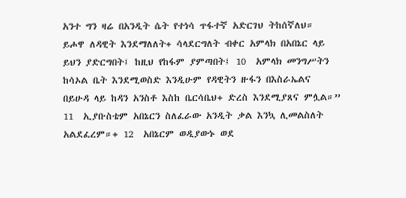አንተ ግን ዛሬ በአንዲት ሴት የተነሳ ጥፋተኛ አድርገህ ትከሰኛለህ።  ይሖዋ ለዳዊት እንደማለለት+ ሳላደርግለት ብቀር አምላክ በአበኔር ላይ ይህን ያድርግበት፤ ከዚህ የከፋም ያምጣበት፤ 10  አምላክ መንግሥትን ከሳኦል ቤት እንደሚወስድ እንዲሁም የዳዊትን ዙፋን በእስራኤልና በይሁዳ ላይ ከዳን አንስቶ እስከ ቤርሳቤህ+ ድረስ እንደሚያጸና ምሏል።” 11  ኢያቡስቴም አበኔርን ስለፈራው አንዲት ቃል እንኳ ሊመልስለት አልደፈረም።+ 12  አበኔርም ወዲያውኑ ወደ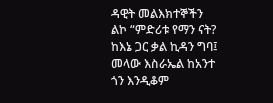ዳዊት መልእክተኞችን ልኮ “ምድሪቱ የማን ናት? ከእኔ ጋር ቃል ኪዳን ግባ፤ መላው እስራኤል ከአንተ ጎን እንዲቆም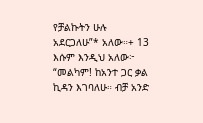የቻልኩትን ሁሉ አደርጋለሁ”* አለው።+ 13  እሱም እንዲህ አለው፦ “መልካም! ከአንተ ጋር ቃል ኪዳን እገባለሁ። ብቻ አንድ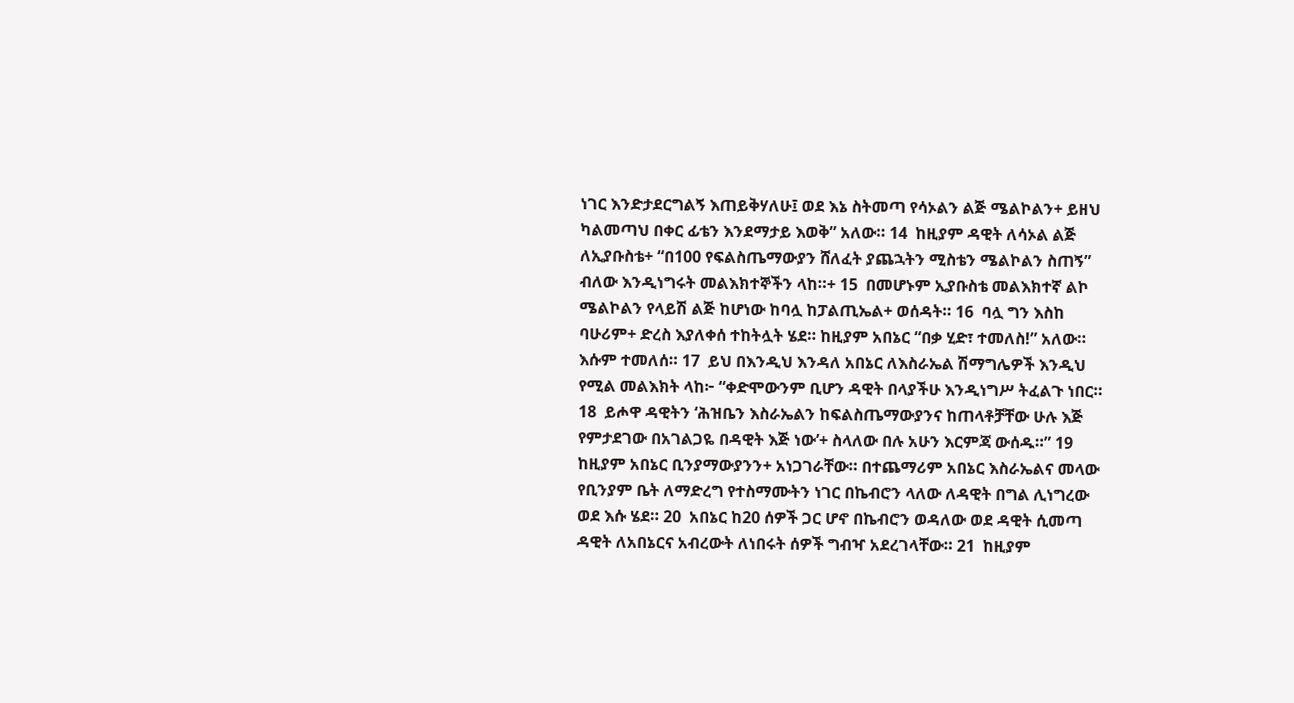ነገር እንድታደርግልኝ እጠይቅሃለሁ፤ ወደ እኔ ስትመጣ የሳኦልን ልጅ ሜልኮልን+ ይዘህ ካልመጣህ በቀር ፊቴን እንደማታይ እወቅ” አለው። 14  ከዚያም ዳዊት ለሳኦል ልጅ ለኢያቡስቴ+ “በ100 የፍልስጤማውያን ሸለፈት ያጨኋትን ሚስቴን ሜልኮልን ስጠኝ” ብለው እንዲነግሩት መልእክተኞችን ላከ።+ 15  በመሆኑም ኢያቡስቴ መልእክተኛ ልኮ ሜልኮልን የላይሽ ልጅ ከሆነው ከባሏ ከፓልጢኤል+ ወሰዳት። 16  ባሏ ግን እስከ ባሁሪም+ ድረስ እያለቀሰ ተከትሏት ሄደ። ከዚያም አበኔር “በቃ ሂድ፣ ተመለስ!” አለው። እሱም ተመለሰ። 17  ይህ በእንዲህ እንዳለ አበኔር ለእስራኤል ሽማግሌዎች እንዲህ የሚል መልእክት ላከ፦ “ቀድሞውንም ቢሆን ዳዊት በላያችሁ እንዲነግሥ ትፈልጉ ነበር። 18  ይሖዋ ዳዊትን ‘ሕዝቤን እስራኤልን ከፍልስጤማውያንና ከጠላቶቻቸው ሁሉ እጅ የምታደገው በአገልጋዬ በዳዊት እጅ ነው’+ ስላለው በሉ አሁን እርምጃ ውሰዱ።” 19  ከዚያም አበኔር ቢንያማውያንን+ አነጋገራቸው። በተጨማሪም አበኔር እስራኤልና መላው የቢንያም ቤት ለማድረግ የተስማሙትን ነገር በኬብሮን ላለው ለዳዊት በግል ሊነግረው ወደ እሱ ሄደ። 20  አበኔር ከ20 ሰዎች ጋር ሆኖ በኬብሮን ወዳለው ወደ ዳዊት ሲመጣ ዳዊት ለአበኔርና አብረውት ለነበሩት ሰዎች ግብዣ አደረገላቸው። 21  ከዚያም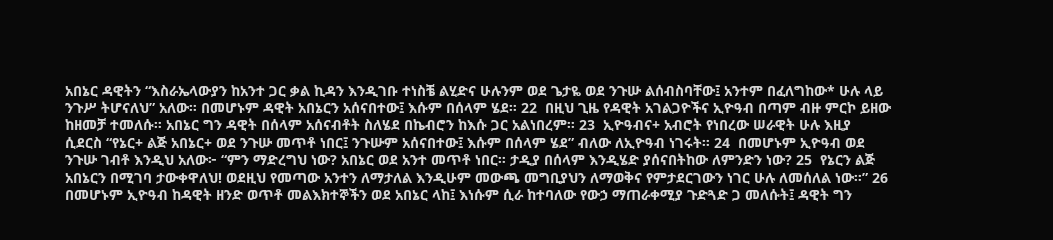አበኔር ዳዊትን “እስራኤላውያን ከአንተ ጋር ቃል ኪዳን እንዲገቡ ተነስቼ ልሂድና ሁሉንም ወደ ጌታዬ ወደ ንጉሡ ልሰብስባቸው፤ አንተም በፈለግከው* ሁሉ ላይ ንጉሥ ትሆናለህ” አለው። በመሆኑም ዳዊት አበኔርን አሰናበተው፤ እሱም በሰላም ሄደ። 22  በዚህ ጊዜ የዳዊት አገልጋዮችና ኢዮዓብ በጣም ብዙ ምርኮ ይዘው ከዘመቻ ተመለሱ። አበኔር ግን ዳዊት በሰላም አሰናብቶት ስለሄደ በኬብሮን ከእሱ ጋር አልነበረም። 23  ኢዮዓብና+ አብሮት የነበረው ሠራዊት ሁሉ እዚያ ሲደርስ “የኔር+ ልጅ አበኔር+ ወደ ንጉሡ መጥቶ ነበር፤ ንጉሡም አሰናበተው፤ እሱም በሰላም ሄደ” ብለው ለኢዮዓብ ነገሩት። 24  በመሆኑም ኢዮዓብ ወደ ንጉሡ ገብቶ እንዲህ አለው፦ “ምን ማድረግህ ነው? አበኔር ወደ አንተ መጥቶ ነበር። ታዲያ በሰላም እንዲሄድ ያሰናበትከው ለምንድን ነው? 25  የኔርን ልጅ አበኔርን በሚገባ ታውቀዋለህ! ወደዚህ የመጣው አንተን ለማታለል እንዲሁም መውጫ መግቢያህን ለማወቅና የምታደርገውን ነገር ሁሉ ለመሰለል ነው።” 26  በመሆኑም ኢዮዓብ ከዳዊት ዘንድ ወጥቶ መልእክተኞችን ወደ አበኔር ላከ፤ እነሱም ሲራ ከተባለው የውኃ ማጠራቀሚያ ጉድጓድ ጋ መለሱት፤ ዳዊት ግን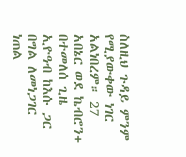ስለዚህ ጉዳይ ምንም የሚያውቀው ነገር አልነበረም። 27  አበኔር ወደ ኬብሮን+ በተመለሰ ጊዜ ኢዮዓብ ከእሱ ጋር በግል ለመነጋገር ነጠል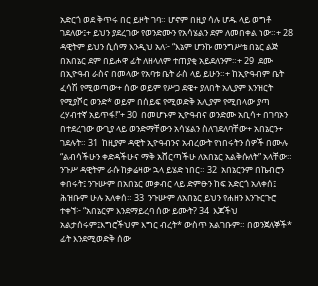አድርጎ ወደ ቅጥሩ በር ይዞት ገባ። ሆኖም በዚያ ሳሉ ሆዱ ላይ ወግቶ ገደለው፤+ ይህን ያደረገው የወንድሙን የአሳሄልን ደም ለመበቀል ነው።+ 28  ዳዊትም ይህን ሲሰማ እንዲህ አለ፦ “እኔም ሆንኩ መንግሥቴ በኔር ልጅ በአበኔር ደም በይሖዋ ፊት ለዘላለም ተጠያቂ አይደለንም።+ 29  ደሙ በኢዮዓብ ራስና በመላው የአባቱ ቤት ራስ ላይ ይሁን።+ ከኢዮዓብም ቤት ፈሳሽ የሚወጣው+ ሰው ወይም የሥጋ ደዌ+ ያለበት አሊያም እንዝርት የሚያሾር ወንድ* ወይም በሰይፍ የሚወድቅ አሊያም የሚበላው ያጣ ረሃብተኛ አይጥፋ!”+ 30  በመሆኑም ኢዮዓብና ወንድሙ አቢሳ+ በገባኦን በተደረገው ውጊያ ላይ ወንድማቸውን አሳሄልን ስለገደለባቸው+ አበኔርን+ ገደሉት። 31  ከዚያም ዳዊት ኢዮዓብንና አብረውት የነበሩትን ሰዎች በሙሉ “ልብሳችሁን ቀድዳችሁና ማቅ አሸርጣችሁ ለአበኔር አልቅሱለት” አላቸው። ንጉሥ ዳዊትም ራሱ ከቃሬዛው ኋላ ይሄድ ነበር። 32  አበኔርንም በኬብሮን ቀበሩት፤ ንጉሡም በአበኔር መቃብር ላይ ድምፁን ከፍ አድርጎ አለቀሰ፤ ሕዝቡም ሁሉ አለቀሰ። 33  ንጉሡም ለአበኔር ይህን የሐዘን እንጉርጉሮ ተቀኘ፦ “አበኔርም እንደማይረባ ሰው ይሙት? 34  እጆችህ አልታሰሩም፤እግሮችህም እግር ብረት* ውስጥ አልገቡም። በወንጀለኞች* ፊት እንደሚወድቅ ሰው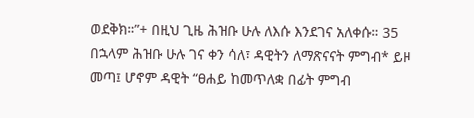ወደቅክ።”+ በዚህ ጊዜ ሕዝቡ ሁሉ ለእሱ እንደገና አለቀሱ። 35  በኋላም ሕዝቡ ሁሉ ገና ቀን ሳለ፣ ዳዊትን ለማጽናናት ምግብ* ይዞ መጣ፤ ሆኖም ዳዊት “ፀሐይ ከመጥለቋ በፊት ምግብ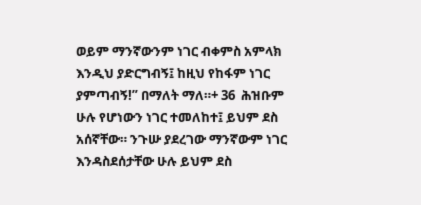ወይም ማንኛውንም ነገር ብቀምስ አምላክ እንዲህ ያድርግብኝ፤ ከዚህ የከፋም ነገር ያምጣብኝ!” በማለት ማለ።+ 36  ሕዝቡም ሁሉ የሆነውን ነገር ተመለከተ፤ ይህም ደስ አሰኛቸው። ንጉሡ ያደረገው ማንኛውም ነገር እንዳስደሰታቸው ሁሉ ይህም ደስ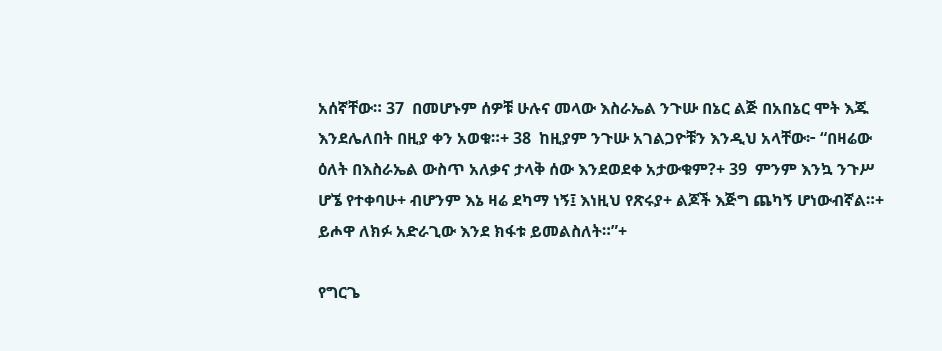አሰኛቸው። 37  በመሆኑም ሰዎቹ ሁሉና መላው እስራኤል ንጉሡ በኔር ልጅ በአበኔር ሞት እጁ እንደሌለበት በዚያ ቀን አወቁ።+ 38  ከዚያም ንጉሡ አገልጋዮቹን እንዲህ አላቸው፦ “በዛሬው ዕለት በእስራኤል ውስጥ አለቃና ታላቅ ሰው እንደወደቀ አታውቁም?+ 39  ምንም እንኳ ንጉሥ ሆኜ የተቀባሁ+ ብሆንም እኔ ዛሬ ደካማ ነኝ፤ እነዚህ የጽሩያ+ ልጆች እጅግ ጨካኝ ሆነውብኛል።+ ይሖዋ ለክፉ አድራጊው እንደ ክፋቱ ይመልስለት።”+

የግርጌ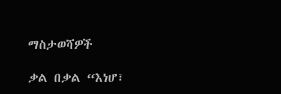ማስታወሻዎች

ቃል በቃል “እነሆ፣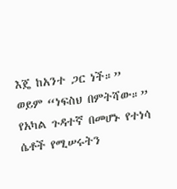እጄ ከአንተ ጋር ነች።”
ወይም “ነፍስህ በምትሻው።”
የአካል ጉዳተኛ በመሆኑ የተነሳ ሴቶች የሚሠሩትን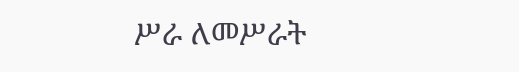ሥራ ለመሥራት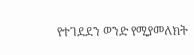የተገደደን ወንድ የሚያመለክት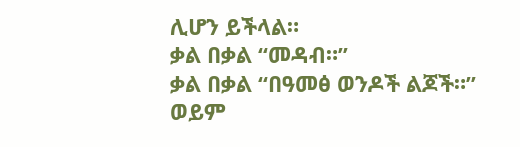ሊሆን ይችላል።
ቃል በቃል “መዳብ።”
ቃል በቃል “በዓመፅ ወንዶች ልጆች።”
ወይም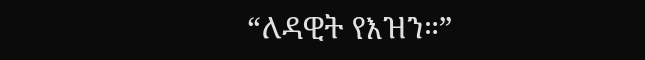“ለዳዊት የእዝን።”